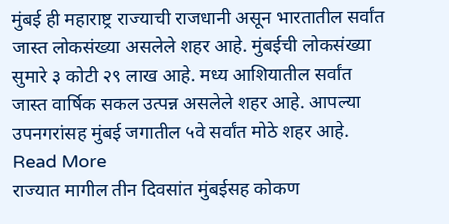मुंबई ही महाराष्ट्र राज्याची राजधानी असून भारतातील सर्वांत जास्त लोकसंख्या असलेले शहर आहे. मुंबईची लोकसंख्या सुमारे ३ कोटी २९ लाख आहे. मध्य आशियातील सर्वांत जास्त वार्षिक सकल उत्पन्न असलेले शहर आहे. आपल्या उपनगरांसह मुंबई जगातील ५वे सर्वांत मोठे शहर आहे. Read More
राज्यात मागील तीन दिवसांत मुंबईसह कोकण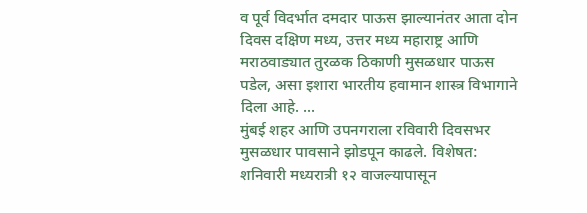व पूर्व विदर्भात दमदार पाऊस झाल्यानंतर आता दोन दिवस दक्षिण मध्य, उत्तर मध्य महाराष्ट्र आणि मराठवाड्यात तुरळक ठिकाणी मुसळधार पाऊस पडेल, असा इशारा भारतीय हवामान शास्त्र विभागाने दिला आहे. ...
मुंबई शहर आणि उपनगराला रविवारी दिवसभर मुसळधार पावसाने झोडपून काढले. विशेषत: शनिवारी मध्यरात्री १२ वाजल्यापासून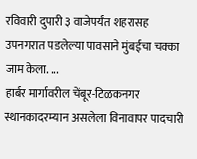रविवारी दुपारी ३ वाजेपर्यंत शहरासह उपनगरात पडलेल्या पावसाने मुंबईचा चक्का जाम केला. ...
हार्बर मार्गावरील चेंबूर-टिळकनगर स्थानकादरम्यान असलेला विनावापर पादचारी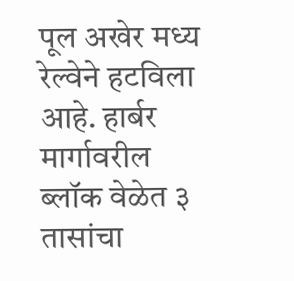पूल अखेर मध्य रेल्वेने हटविला आहे. हार्बर मार्गावरील ब्लॉक वेळेत ३ तासांचा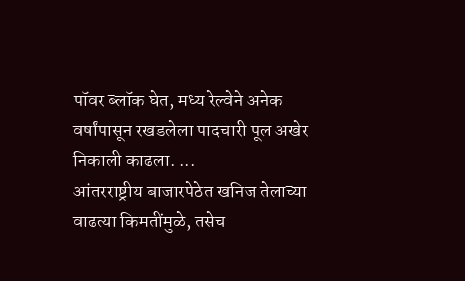पॉवर ब्लॉक घेत, मध्य रेल्वेने अनेक वर्षांपासून रखडलेला पादचारी पूल अखेर निकाली काढला. ...
आंतरराष्ट्रीय बाजारपेठेत खनिज तेलाच्या वाढत्या किमतींमुळे, तसेच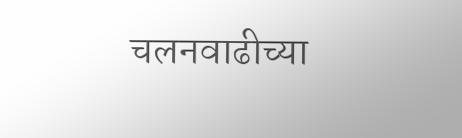चलनवाढीच्या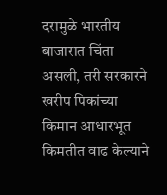दरामुळे भारतीय बाजारात चिंता असली, तरी सरकारने खरीप पिकांच्या किमान आधारभूत किमतीत वाढ केल्याने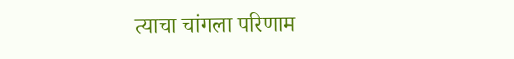त्याचा चांगला परिणाम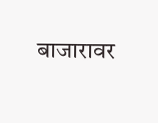बाजारावर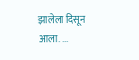झालेला दिसून आला. ...